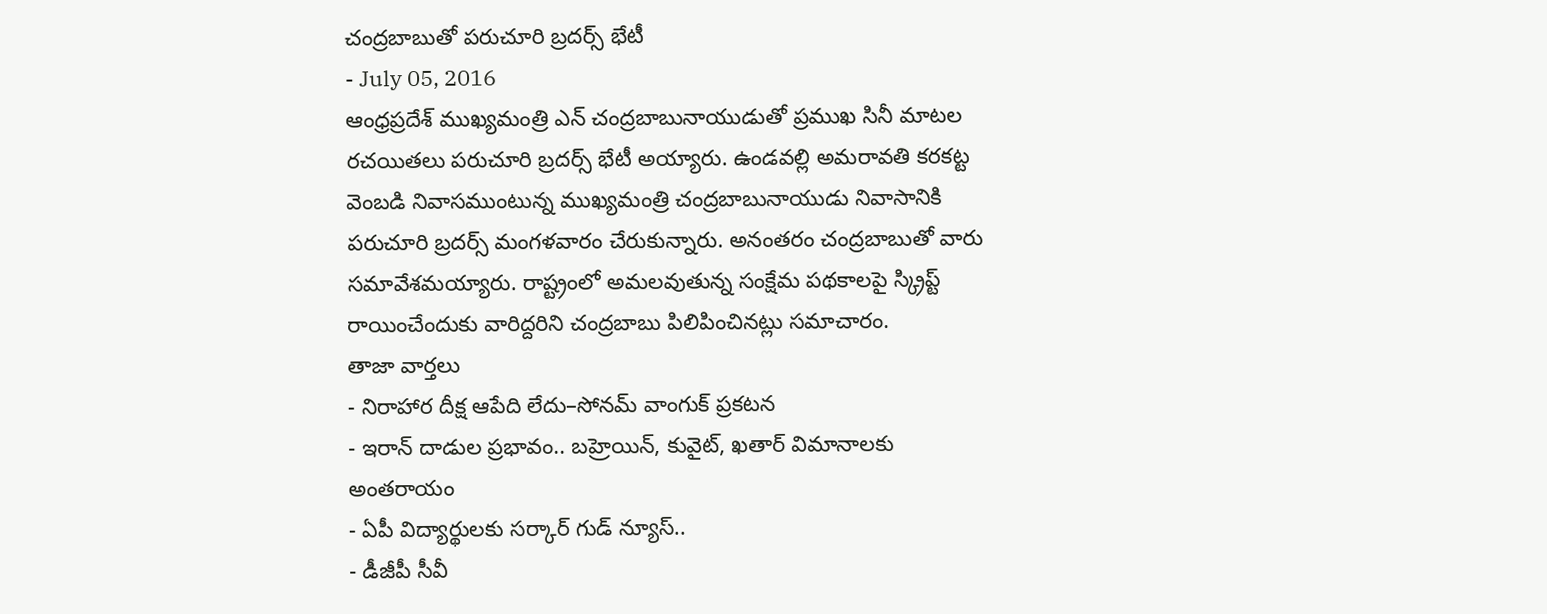చంద్రబాబుతో పరుచూరి బ్రదర్స్ భేటీ
- July 05, 2016
ఆంధ్రప్రదేశ్ ముఖ్యమంత్రి ఎన్ చంద్రబాబునాయుడుతో ప్రముఖ సినీ మాటల రచయితలు పరుచూరి బ్రదర్స్ భేటీ అయ్యారు. ఉండవల్లి అమరావతి కరకట్ట వెంబడి నివాసముంటున్న ముఖ్యమంత్రి చంద్రబాబునాయుడు నివాసానికి పరుచూరి బ్రదర్స్ మంగళవారం చేరుకున్నారు. అనంతరం చంద్రబాబుతో వారు సమావేశమయ్యారు. రాష్ట్రంలో అమలవుతున్న సంక్షేమ పథకాలపై స్క్రిప్ట్ రాయించేందుకు వారిద్దరిని చంద్రబాబు పిలిపించినట్లు సమాచారం.
తాజా వార్తలు
- నిరాహార దీక్ష ఆపేది లేదు–సోనమ్ వాంగుక్ ప్రకటన
- ఇరాన్ దాడుల ప్రభావం.. బహ్రెయిన్, కువైట్, ఖతార్ విమానాలకు అంతరాయం
- ఏపీ విద్యార్థులకు సర్కార్ గుడ్ న్యూస్..
- డీజీపీ సీవీ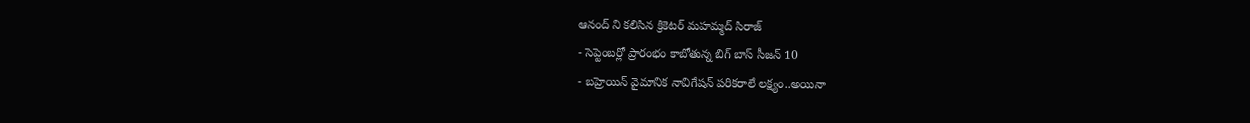ఆనంద్ ని కలిసిన క్రికెటర్ మహమ్మద్ సిరాజ్
- సెప్టెంబర్లో ప్రారంభం కాబోతున్న బిగ్ బాస్ సీజన్ 10
- బహ్రెయిన్ వైమానిక నావిగేషన్ పరికరాలే లక్ష్యం..అయినా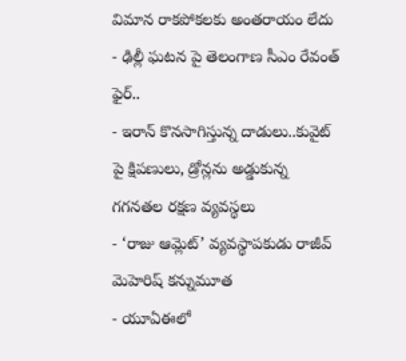విమాన రాకపోకలకు అంతరాయం లేదు
- ఢిల్లీ ఘటన పై తెలంగాణ సీఎం రేవంత్ ఫైర్..
- ఇరాన్ కొనసాగిస్తున్న దాడులు..కువైట్ పై క్షిపణులు, డ్రోన్లను అడ్డుకున్న గగనతల రక్షణ వ్యవస్థలు
- ‘రాజు ఆమ్లెట్’ వ్యవస్థాపకుడు రాజీవ్ మెహెరిష్ కన్నుమూత
- యూఏఈలో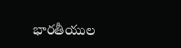భారతీయుల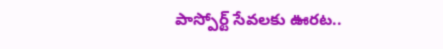పాస్పోర్ట్ సేవలకు ఊరట..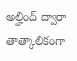అల్హింద్ ద్వారా తాత్కాలికంగా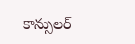కాన్సులర్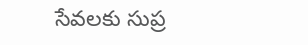సేవలకు సుప్ర